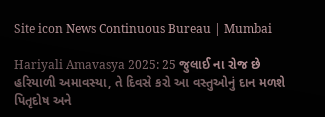Site icon News Continuous Bureau | Mumbai

Hariyali Amavasya 2025: 25 જુલાઈ ના રોજ છે હરિયાળી અમાવસ્યા, તે દિવસે કરો આ વસ્તુઓનું દાન મળશે પિતૃદોષ અને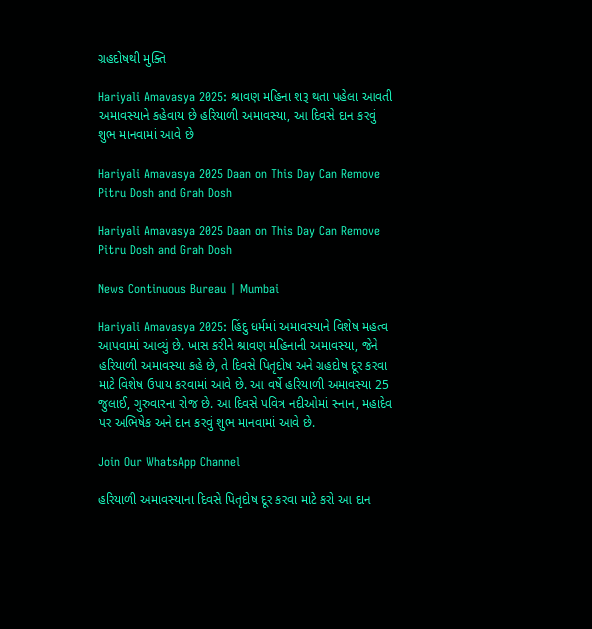ગ્રહદોષથી મુક્તિ

Hariyali Amavasya 2025: શ્રાવણ મહિના શરૂ થતા પહેલા આવતી અમાવસ્યાને કહેવાય છે હરિયાળી અમાવસ્યા, આ દિવસે દાન કરવું શુભ માનવામાં આવે છે

Hariyali Amavasya 2025 Daan on This Day Can Remove Pitru Dosh and Grah Dosh

Hariyali Amavasya 2025 Daan on This Day Can Remove Pitru Dosh and Grah Dosh

News Continuous Bureau | Mumbai

Hariyali Amavasya 2025: હિંદુ ધર્મમાં અમાવસ્યાને વિશેષ મહત્વ આપવામાં આવ્યું છે. ખાસ કરીને શ્રાવણ મહિનાની અમાવસ્યા, જેને હરિયાળી અમાવસ્યા કહે છે, તે દિવસે પિતૃદોષ અને ગ્રહદોષ દૂર કરવા માટે વિશેષ ઉપાય કરવામાં આવે છે. આ વર્ષે હરિયાળી અમાવસ્યા 25 જુલાઈ, ગુરુવારના રોજ છે. આ દિવસે પવિત્ર નદીઓમાં સ્નાન, મહાદેવ પર અભિષેક અને દાન કરવું શુભ માનવામાં આવે છે.

Join Our WhatsApp Channel

હરિયાળી અમાવસ્યાના દિવસે પિતૃદોષ દૂર કરવા માટે કરો આ દાન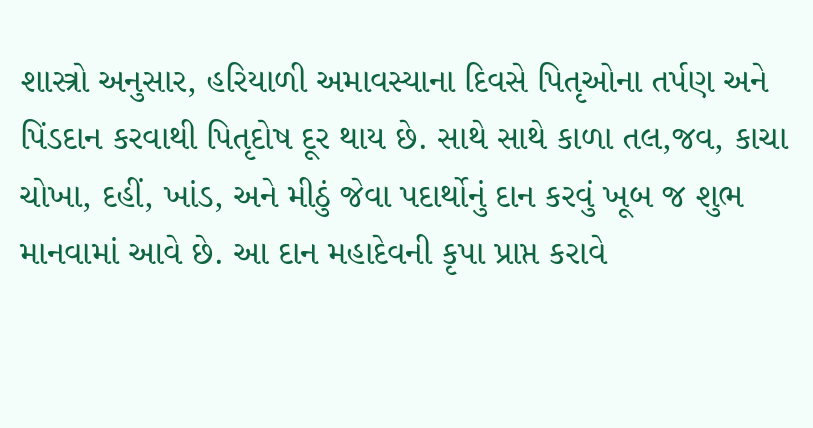શાસ્ત્રો અનુસાર, હરિયાળી અમાવસ્યાના દિવસે પિતૃઓના તર્પણ અને પિંડદાન કરવાથી પિતૃદોષ દૂર થાય છે. સાથે સાથે કાળા તલ,જવ, કાચા ચોખા, દહીં, ખાંડ, અને મીઠું જેવા પદાર્થોનું દાન કરવું ખૂબ જ શુભ માનવામાં આવે છે. આ દાન મહાદેવની કૃપા પ્રાપ્ત કરાવે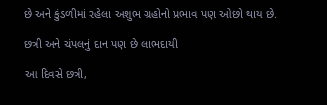છે અને કુંડળીમાં રહેલા અશુભ ગ્રહોનો પ્રભાવ પણ ઓછો થાય છે.

છત્રી અને ચંપલનું દાન પણ છે લાભદાયી

આ દિવસે છત્રી,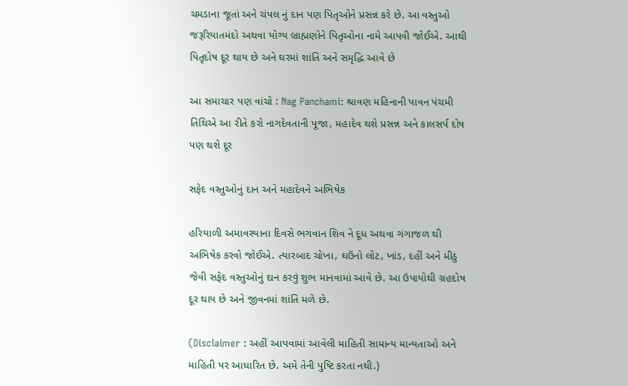ચમડાના જૂતાં અને ચંપલ નું દાન પણ પિતૃઓને પ્રસન્ન કરે છે. આ વસ્તુઓ જરૂરિયાતમંદો અથવા યોગ્ય બ્રાહ્મણોને પિતૃઓના નામે આપવી જોઈએ. આથી પિતૃદોષ દૂર થાય છે અને ઘરમાં શાંતિ અને સમૃદ્ધિ આવે છે

આ સમાચાર પણ વાંચો : Nag Panchami: શ્રાવણ મહિનાની પાવન પંચમી તિથિએ આ રીતે કરો નાગદેવતાની પૂજા, મહાદેવ થશે પ્રસન્ન અને કાલસર્પ દોષ પણ થશે દૂર

સફેદ વસ્તુઓનું દાન અને મહાદેવને અભિષેક

હરિયાળી અમાવસ્યાના દિવસે ભગવાન શિવ ને દૂધ અથવા ગંગાજળ થી અભિષેક કરવો જોઈએ. ત્યારબાદ ચોખા, ઘઉંનો લોટ, ખાંડ, દહીં અને મીઠું જેવી સફેદ વસ્તુઓનું દાન કરવું શુભ માનવામાં આવે છે. આ ઉપાયોથી ગ્રહદોષ દૂર થાય છે અને જીવનમાં શાંતિ મળે છે.

(Disclaimer : અહીં આપવામાં આવેલી માહિતી સામાન્ય માન્યતાઓ અને માહિતી પર આધારિત છે. અમે તેની પુષ્ટિ કરતા નથી.)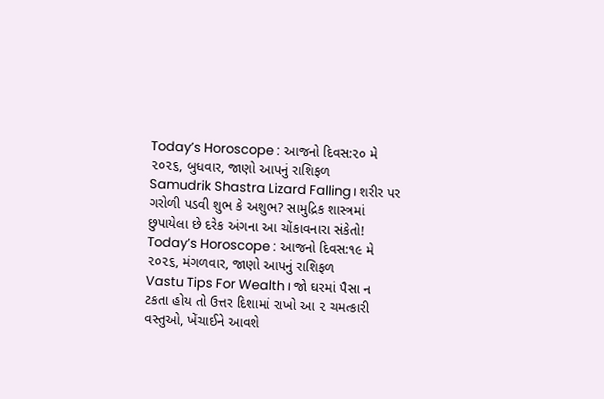Today’s Horoscope : આજનો દિવસ:૨૦ મે ૨૦૨૬, બુધવાર, જાણો આપનું રાશિફળ
Samudrik Shastra Lizard Falling। શરીર પર ગરોળી પડવી શુભ કે અશુભ? સામુદ્રિક શાસ્ત્રમાં છુપાયેલા છે દરેક અંગના આ ચોંકાવનારા સંકેતો!
Today’s Horoscope : આજનો દિવસ:૧૯ મે ૨૦૨૬, મંગળવાર, જાણો આપનું રાશિફળ
Vastu Tips For Wealth। જો ઘરમાં પૈસા ન ટકતા હોય તો ઉત્તર દિશામાં રાખો આ ૨ ચમત્કારી વસ્તુઓ, ખેંચાઈને આવશે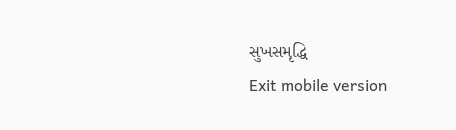સુખસમૃદ્ધિ
Exit mobile version